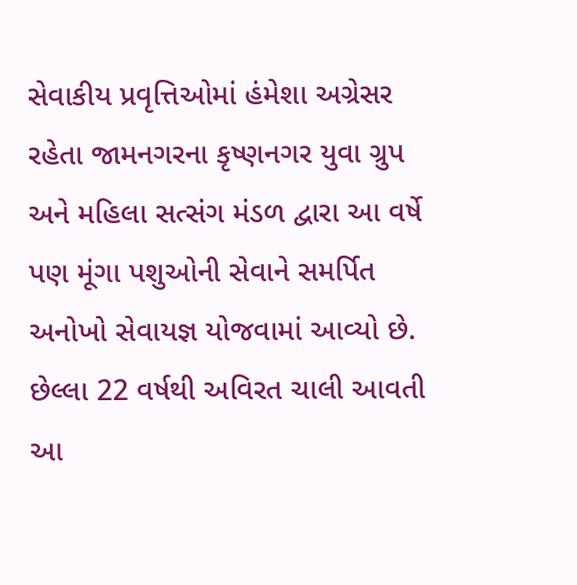સેવાકીય પ્રવૃત્તિઓમાં હંમેશા અગ્રેસર રહેતા જામનગરના કૃષ્ણનગર યુવા ગ્રુપ અને મહિલા સત્સંગ મંડળ દ્વારા આ વર્ષે પણ મૂંગા પશુઓની સેવાને સમર્પિત અનોખો સેવાયજ્ઞ યોજવામાં આવ્યો છે. છેલ્લા 22 વર્ષથી અવિરત ચાલી આવતી આ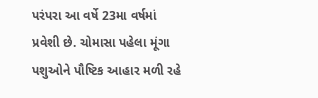પરંપરા આ વર્ષે 23મા વર્ષમાં પ્રવેશી છે. ચોમાસા પહેલા મૂંગા પશુઓને પૌષ્ટિક આહાર મળી રહે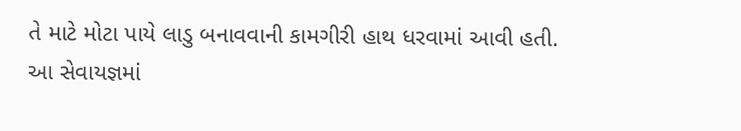તે માટે મોટા પાયે લાડુ બનાવવાની કામગીરી હાથ ધરવામાં આવી હતી.
આ સેવાયજ્ઞમાં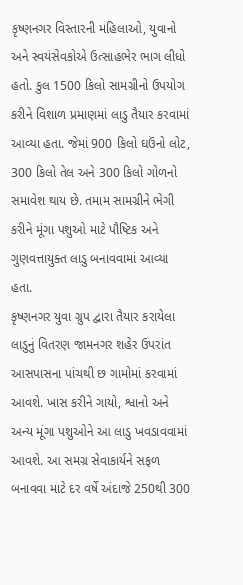કૃષ્ણનગર વિસ્તારની મહિલાઓ, યુવાનો અને સ્વયંસેવકોએ ઉત્સાહભેર ભાગ લીધો હતો. કુલ 1500 કિલો સામગ્રીનો ઉપયોગ કરીને વિશાળ પ્રમાણમાં લાડુ તૈયાર કરવામાં આવ્યા હતા. જેમાં 900 કિલો ઘઉંનો લોટ, 300 કિલો તેલ અને 300 કિલો ગોળનો સમાવેશ થાય છે. તમામ સામગ્રીને ભેગી કરીને મૂંગા પશુઓ માટે પૌષ્ટિક અને ગુણવત્તાયુક્ત લાડુ બનાવવામાં આવ્યા હતા.
કૃષ્ણનગર યુવા ગ્રુપ દ્વારા તૈયાર કરાયેલા લાડુનું વિતરણ જામનગર શહેર ઉપરાંત આસપાસના પાંચથી છ ગામોમાં કરવામાં આવશે. ખાસ કરીને ગાયો, શ્વાનો અને અન્ય મૂંગા પશુઓને આ લાડુ ખવડાવવામાં આવશે. આ સમગ્ર સેવાકાર્યને સફળ બનાવવા માટે દર વર્ષે અંદાજે 250થી 300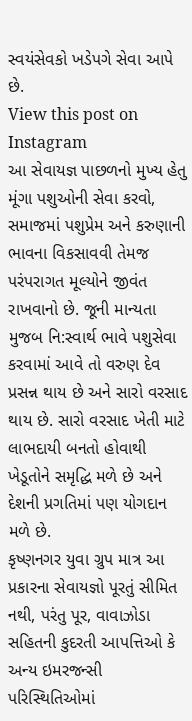સ્વયંસેવકો ખડેપગે સેવા આપે છે.
View this post on Instagram
આ સેવાયજ્ઞ પાછળનો મુખ્ય હેતુ મૂંગા પશુઓની સેવા કરવો, સમાજમાં પશુપ્રેમ અને કરુણાની ભાવના વિકસાવવી તેમજ પરંપરાગત મૂલ્યોને જીવંત રાખવાનો છે. જૂની માન્યતા મુજબ નિ:સ્વાર્થ ભાવે પશુસેવા કરવામાં આવે તો વરુણ દેવ પ્રસન્ન થાય છે અને સારો વરસાદ થાય છે. સારો વરસાદ ખેતી માટે લાભદાયી બનતો હોવાથી ખેડૂતોને સમૃદ્ધિ મળે છે અને દેશની પ્રગતિમાં પણ યોગદાન મળે છે.
કૃષ્ણનગર યુવા ગ્રુપ માત્ર આ પ્રકારના સેવાયજ્ઞો પૂરતું સીમિત નથી, પરંતુ પૂર, વાવાઝોડા સહિતની કુદરતી આપત્તિઓ કે અન્ય ઇમરજન્સી પરિસ્થિતિઓમાં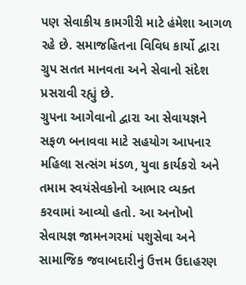પણ સેવાકીય કામગીરી માટે હંમેશા આગળ રહે છે. સમાજહિતના વિવિધ કાર્યો દ્વારા ગ્રુપ સતત માનવતા અને સેવાનો સંદેશ પ્રસરાવી રહ્યું છે.
ગ્રુપના આગેવાનો દ્વારા આ સેવાયજ્ઞને સફળ બનાવવા માટે સહયોગ આપનાર મહિલા સત્સંગ મંડળ, યુવા કાર્યકરો અને તમામ સ્વયંસેવકોનો આભાર વ્યક્ત કરવામાં આવ્યો હતો. આ અનોખો સેવાયજ્ઞ જામનગરમાં પશુસેવા અને સામાજિક જવાબદારીનું ઉત્તમ ઉદાહરણ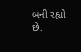બની રહ્યો છે.